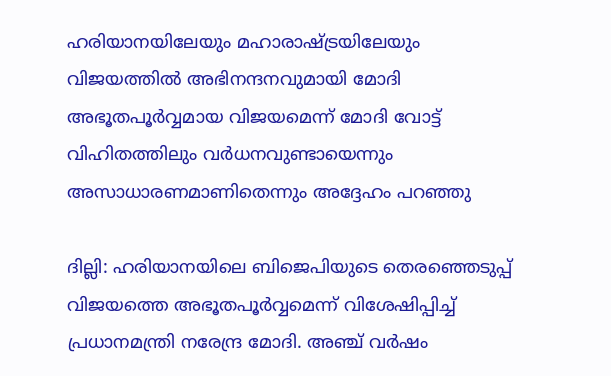ഹരിയാനയിലേയും മഹാരാഷ്ട്രയിലേയും വിജയത്തില്‍ അഭിനന്ദനവുമായി മോദി അഭൂതപൂര്‍വ്വമായ വിജയമെന്ന് മോദി വോട്ട് വിഹിതത്തിലും വര്‍ധനവുണ്ടായെന്നും അസാധാരണമാണിതെന്നും അദ്ദേഹം പറഞ്ഞു

ദില്ലി: ഹരിയാനയിലെ ബിജെപിയുടെ തെരഞ്ഞെടുപ്പ് വിജയത്തെ അഭൂതപൂര്‍വ്വമെന്ന് വിശേഷിപ്പിച്ച് പ്രധാനമന്ത്രി നരേന്ദ്ര മോദി. അഞ്ച് വര്‍ഷം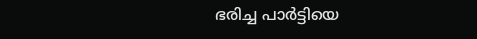ഭരിച്ച പാര്‍ട്ടിയെ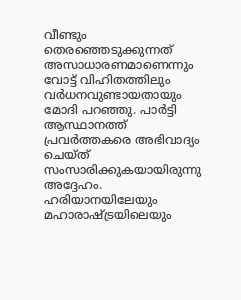വീണ്ടും തെരഞ്ഞെടുക്കുന്നത് അസാധാരണമാണെന്നും വോട്ട് വിഹിതത്തിലും വര്‍ധനവുണ്ടായതായും മോദി പറഞ്ഞു. പാര്‍ട്ടി ആസ്ഥാനത്ത് പ്രവര്‍ത്തകരെ അഭിവാദ്യം ചെയ്ത് സംസാരിക്കുകയായിരുന്നു അദ്ദേഹം. ഹരിയാനയിലേയും മഹാരാഷ്ട്രയിലെയും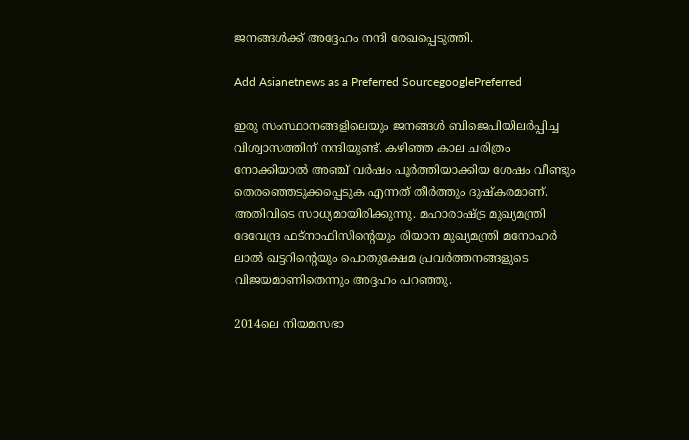ജനങ്ങള്‍ക്ക് അദ്ദേഹം നന്ദി രേഖപ്പെടുത്തി.

Add Asianetnews as a Preferred SourcegooglePreferred

ഇരു സംസ്ഥാനങ്ങളിലെയും ജനങ്ങള്‍ ബിജെപിയിലര്‍പ്പിച്ച വിശ്വാസത്തിന് നന്ദിയുണ്ട്. കഴിഞ്ഞ കാല ചരിത്രം നോക്കിയാല്‍ അഞ്ച് വര്‍ഷം പൂര്‍ത്തിയാക്കിയ ശേഷം വീണ്ടും തെരഞ്ഞെടുക്കപ്പെടുക എന്നത് തീര്‍ത്തും ദുഷ്കരമാണ്. അതിവിടെ സാധ്യമായിരിക്കുന്നു. മഹാരാഷ്ട്ര മുഖ്യമന്ത്രി ദേവേന്ദ്ര ഫട്നാഫിസിന്‍റെയും രിയാന മുഖ്യമന്ത്രി മനോഹര്‍ ലാല്‍ ഖട്ടറിന്‍റെയും പൊതുക്ഷേമ പ്രവര്‍ത്തനങ്ങളുടെ വിജയമാണിതെന്നും അദ്ദഹം പറഞ്ഞു.

2014ലെ നിയമസഭാ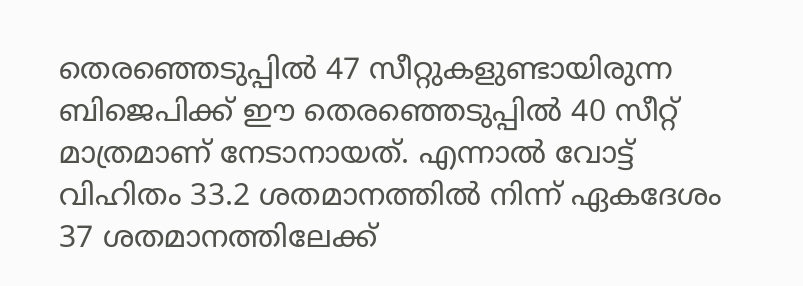തെരഞ്ഞെടുപ്പില്‍ 47 സീറ്റുകളുണ്ടായിരുന്ന ബിജെപിക്ക് ഈ തെരഞ്ഞെടുപ്പില്‍ 40 സീറ്റ് മാത്രമാണ് നേടാനായത്. എന്നാല്‍ വോട്ട് വിഹിതം 33.2 ശതമാനത്തില്‍ നിന്ന് ഏകദേശം 37 ശതമാനത്തിലേക്ക്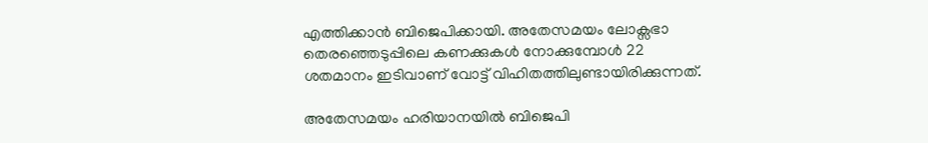എത്തിക്കാന്‍ ബിജെപിക്കായി. അതേസമയം ലോക്സഭാ തെരഞ്ഞെടുപ്പിലെ കണക്കുകള്‍ നോക്കുമ്പോള്‍ 22 ശതമാനം ഇടിവാണ് വോട്ട് വിഹിതത്തിലുണ്ടായിരിക്കുന്നത്.

അതേസമയം ഹരിയാനയില്‍ ബിജെപി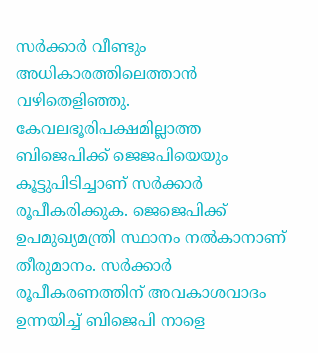സര്‍ക്കാര്‍ വീണ്ടും അധികാരത്തിലെത്താന്‍ വഴിതെളിഞ്ഞു. കേവലഭൂരിപക്ഷമില്ലാത്ത ബിജെപിക്ക് ജെജപിയെയും കൂട്ടുപിടിച്ചാണ് സര്‍ക്കാര്‍ രൂപീകരിക്കുക. ജെജെപിക്ക് ഉപമുഖ്യമന്ത്രി സ്ഥാനം നല്‍കാനാണ് തീരുമാനം. സര്‍ക്കാര്‍ രൂപീകരണത്തിന് അവകാശവാദം ഉന്നയിച്ച് ബിജെപി നാളെ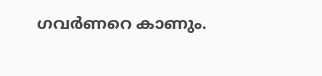ഗവര്‍ണറെ കാണും.